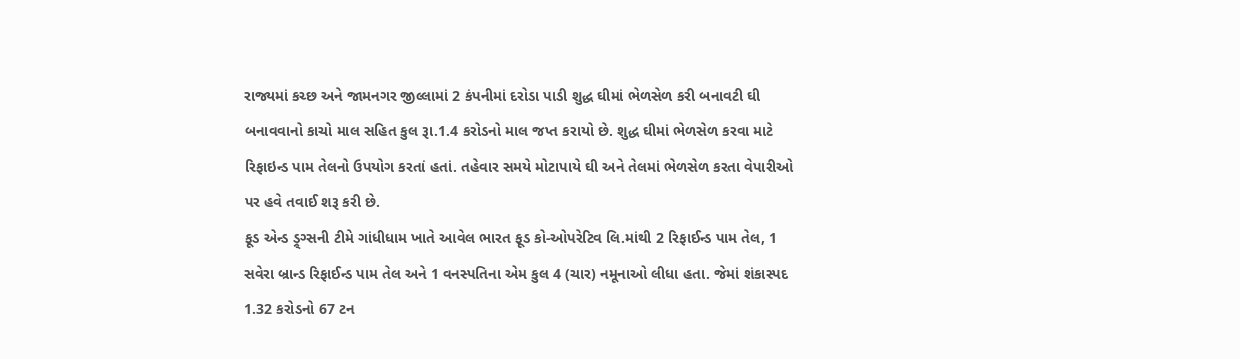રાજ્યમાં કચ્છ અને જામનગર જીલ્લામાં 2 કંપનીમાં દરોડા પાડી શુદ્ધ ઘીમાં ભેળસેળ કરી બનાવટી ઘી બનાવવાનો કાચો માલ સહિત કુલ રૂા.1.4 કરોડનો માલ જપ્ત કરાયો છે. શુદ્ધ ઘીમાં ભેળસેળ કરવા માટે રિફાઇન્ડ પામ તેલનો ઉપયોગ કરતાં હતાં. તહેવાર સમયે મોટાપાયે ઘી અને તેલમાં ભેળસેળ કરતા વેપારીઓ પર હવે તવાઈ શરૂ કરી છે.
ફૂડ એન્ડ ડ્ર્ગ્સની ટીમે ગાંધીધામ ખાતે આવેલ ભારત ફૂડ કો-ઓપરેટિવ લિ.માંથી 2 રિફાઈન્ડ પામ તેલ, 1 સવેરા બ્રાન્ડ રિફાઈન્ડ પામ તેલ અને 1 વનસ્પતિના એમ કુલ 4 (ચાર) નમૂનાઓ લીધા હતા. જેમાં શંકાસ્પદ 1.32 કરોડનો 67 ટન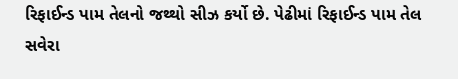રિફાઈન્ડ પામ તેલનો જથ્થો સીઝ કર્યો છે. પેઢીમાં રિફાઈન્ડ પામ તેલ સવેરા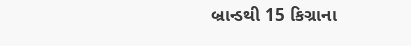બ્રાન્ડથી 15 કિગ્રાના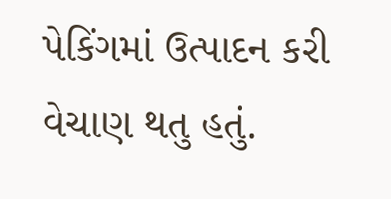પેકિંગમાં ઉત્પાદન કરી વેચાણ થતુ હતું.